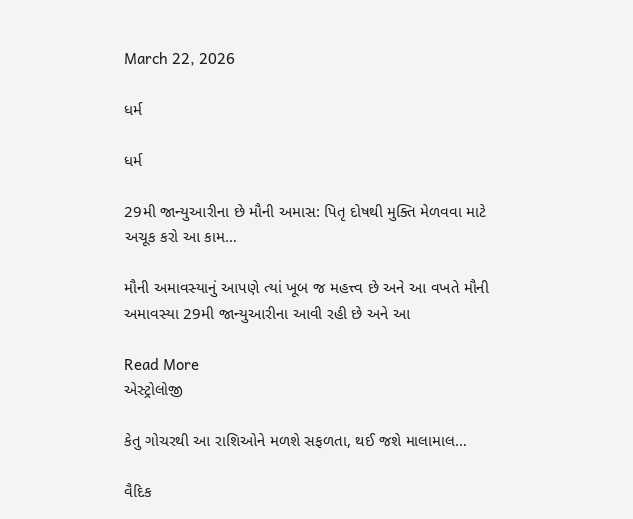March 22, 2026

ધર્મ

ધર્મ

29મી જાન્યુઆરીના છે મૌની અમાસ: પિતૃ દોષથી મુક્તિ મેળવવા માટે અચૂક કરો આ કામ…

મૌની અમાવસ્યાનું આપણે ત્યાં ખૂબ જ મહત્ત્વ છે અને આ વખતે મૌની અમાવસ્યા 29મી જાન્યુઆરીના આવી રહી છે અને આ

Read More
એસ્ટ્રોલોજી

કેતુ ગોચરથી આ રાશિઓને મળશે સફળતા, થઈ જશે માલામાલ…

વૈદિક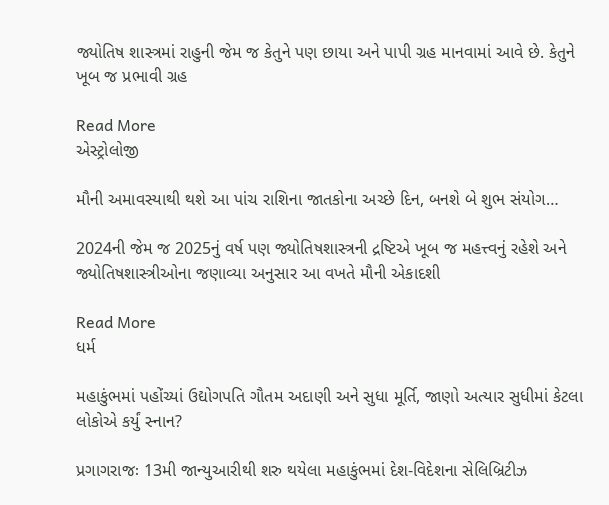જ્યોતિષ શાસ્ત્રમાં રાહુની જેમ જ કેતુને પણ છાયા અને પાપી ગ્રહ માનવામાં આવે છે. કેતુને ખૂબ જ પ્રભાવી ગ્રહ

Read More
એસ્ટ્રોલોજી

મૌની અમાવસ્યાથી થશે આ પાંચ રાશિના જાતકોના અચ્છે દિન, બનશે બે શુભ સંયોગ…

2024ની જેમ જ 2025નું વર્ષ પણ જ્યોતિષશાસ્ત્રની દ્રષ્ટિએ ખૂબ જ મહત્ત્વનું રહેશે અને જ્યોતિષશાસ્ત્રીઓના જણાવ્યા અનુસાર આ વખતે મૌની એકાદશી

Read More
ધર્મ

મહાકુંભમાં પહોંચ્યાં ઉદ્યોગપતિ ગૌતમ અદાણી અને સુધા મૂર્તિ, જાણો અત્યાર સુધીમાં કેટલા લોકોએ કર્યું સ્નાન?

પ્રગાગરાજઃ 13મી જાન્યુઆરીથી શરુ થયેલા મહાકુંભમાં દેશ-વિદેશના સેલિબ્રિટીઝ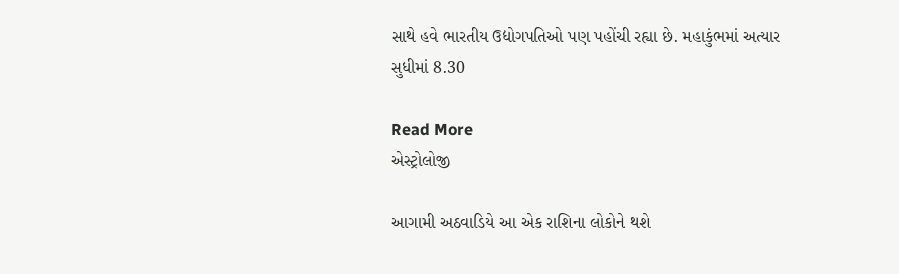સાથે હવે ભારતીય ઉદ્યોગપતિઓ પણ પહોંચી રહ્યા છે. મહાકુંભમાં અત્યાર સુધીમાં 8.30

Read More
એસ્ટ્રોલોજી

આગામી અઠવાડિયે આ એક રાશિના લોકોને થશે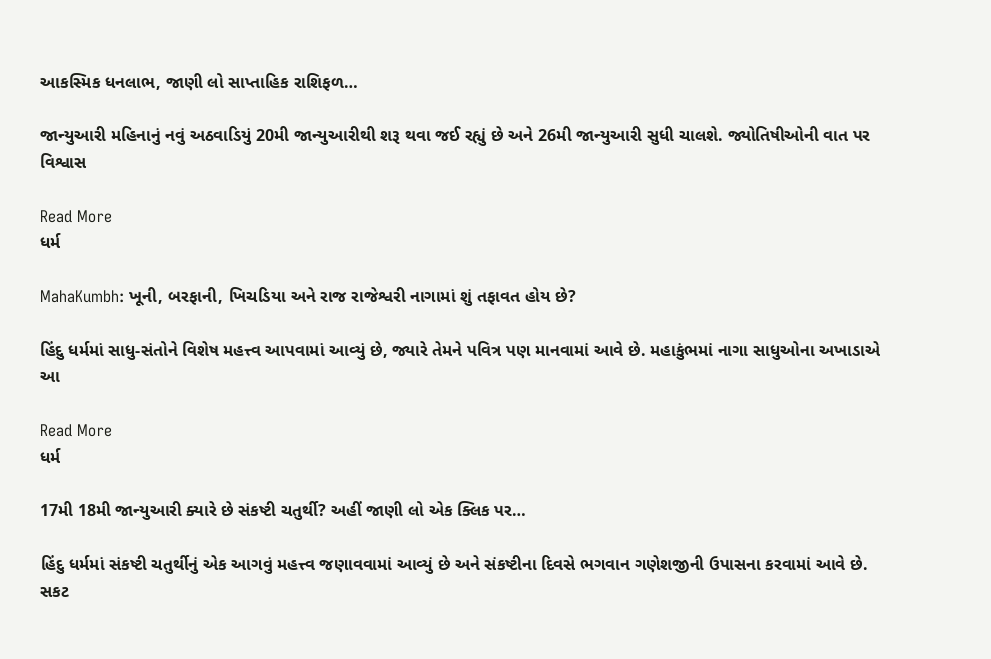આકસ્મિક ધનલાભ, જાણી લો સાપ્તાહિક રાશિફળ…

જાન્યુઆરી મહિનાનું નવું અઠવાડિયું 20મી જાન્યુઆરીથી શરૂ થવા જઈ રહ્યું છે અને 26મી જાન્યુઆરી સુધી ચાલશે. જ્યોતિષીઓની વાત પર વિશ્વાસ

Read More
ધર્મ

MahaKumbh: ખૂની, બરફાની, ખિચડિયા અને રાજ રાજેશ્વરી નાગામાં શું તફાવત હોય છે?

હિંદુ ધર્મમાં સાધુ-સંતોને વિશેષ મહત્ત્વ આપવામાં આવ્યું છે, જ્યારે તેમને પવિત્ર પણ માનવામાં આવે છે. મહાકુંભમાં નાગા સાધુઓના અખાડાએ આ

Read More
ધર્મ

17મી 18મી જાન્યુઆરી ક્યારે છે સંકષ્ટી ચતુર્થી? અહીં જાણી લો એક ક્લિક પર…

હિંદુ ધર્મમાં સંકષ્ટી ચતુર્થીનું એક આગવું મહત્ત્વ જણાવવામાં આવ્યું છે અને સંકષ્ટીના દિવસે ભગવાન ગણેશજીની ઉપાસના કરવામાં આવે છે. સકટ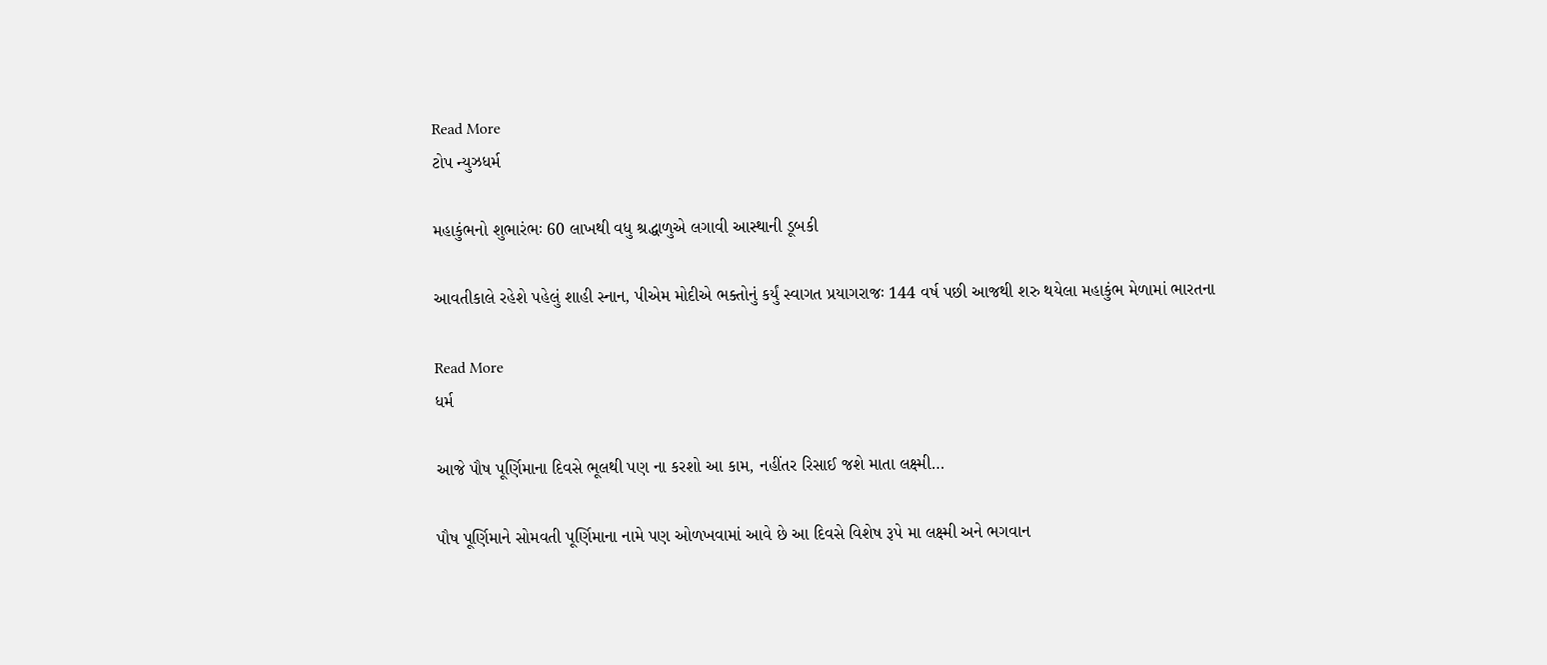Read More
ટોપ ન્યુઝધર્મ

મહાકુંભનો શુભારંભઃ 60 લાખથી વધુ શ્રદ્ધાળુએ લગાવી આસ્થાની ડૂબકી

આવતીકાલે રહેશે પહેલું શાહી સ્નાન, પીએમ મોદીએ ભક્તોનું કર્યું સ્વાગત પ્રયાગરાજઃ 144 વર્ષ પછી આજથી શરુ થયેલા મહાકુંભ મેળામાં ભારતના

Read More
ધર્મ

આજે પૌષ પૂર્ણિમાના દિવસે ભૂલથી પણ ના કરશો આ કામ, નહીંતર રિસાઈ જશે માતા લક્ષ્મી…

પૌષ પૂર્ણિમાને સોમવતી પૂર્ણિમાના નામે પણ ઓળખવામાં આવે છે આ દિવસે વિશેષ રૂપે મા લક્ષ્મી અને ભગવાન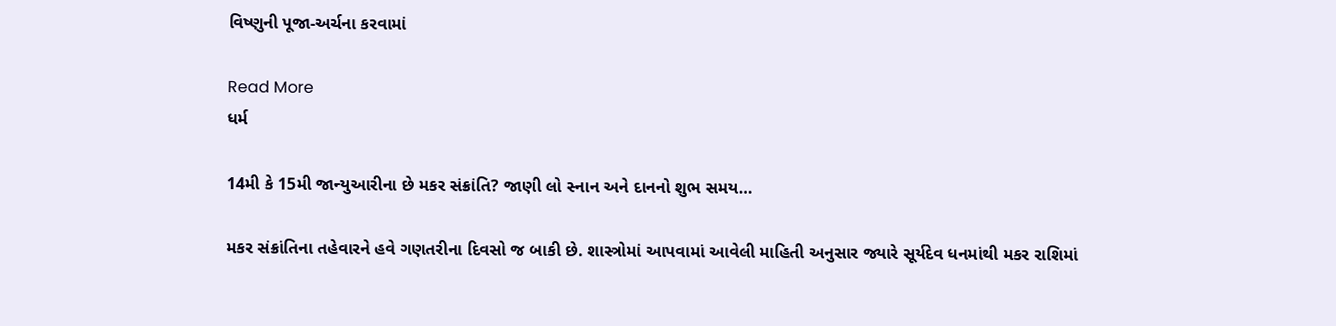વિષ્ણુની પૂજા-અર્ચના કરવામાં

Read More
ધર્મ

14મી કે 15મી જાન્યુઆરીના છે મકર સંક્રાંતિ? જાણી લો સ્નાન અને દાનનો શુભ સમય…

મકર સંક્રાંતિના તહેવારને હવે ગણતરીના દિવસો જ બાકી છે. શાસ્ત્રોમાં આપવામાં આવેલી માહિતી અનુસાર જ્યારે સૂર્યદેવ ધનમાંથી મકર રાશિમાં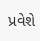પ્રવેશે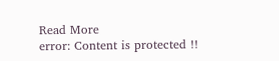Read More
error: Content is protected !!